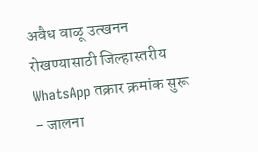अवैध वाळू उत्खनन रोखण्यासाठी जिल्हास्तरीय WhatsApp तक्रार क्रमांक सुरू - जालना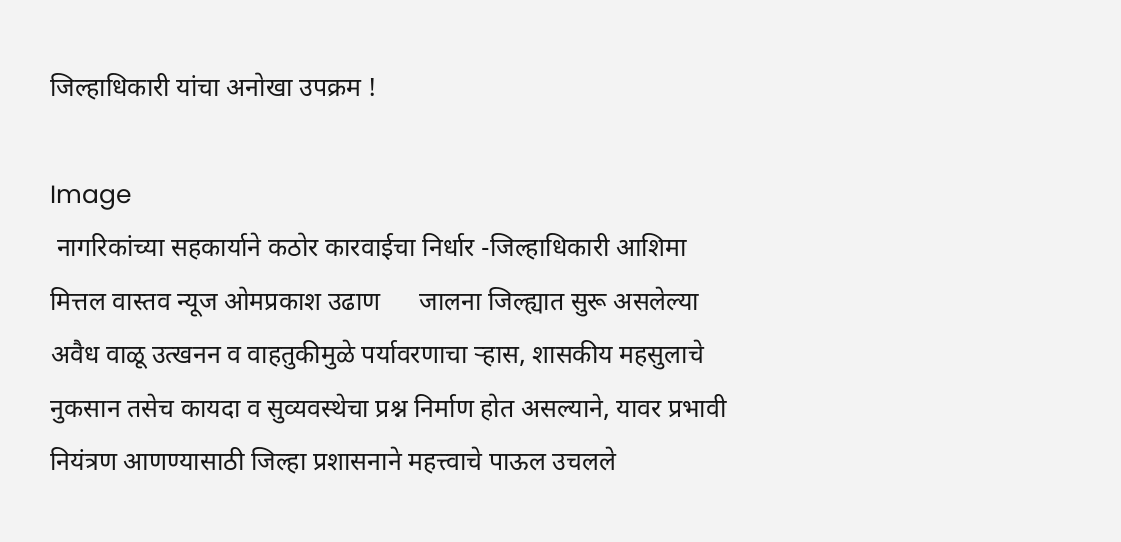जिल्हाधिकारी यांचा अनोखा उपक्रम !

Image
 नागरिकांच्या सहकार्याने कठोर कारवाईचा निर्धार -जिल्हाधिकारी आशिमा मित्तल वास्तव न्यूज ओमप्रकाश उढाण      जालना जिल्ह्यात सुरू असलेल्या अवैध वाळू उत्खनन व वाहतुकीमुळे पर्यावरणाचा ऱ्हास, शासकीय महसुलाचे नुकसान तसेच कायदा व सुव्यवस्थेचा प्रश्न निर्माण होत असल्याने, यावर प्रभावी नियंत्रण आणण्यासाठी जिल्हा प्रशासनाने महत्त्वाचे पाऊल उचलले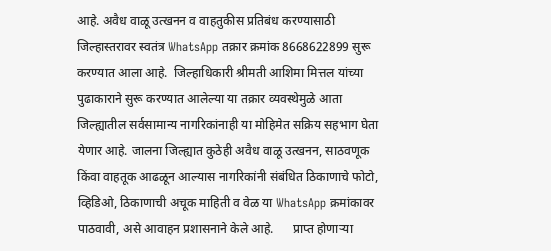आहे. अवैध वाळू उत्खनन व वाहतुकीस प्रतिबंध करण्यासाठी जिल्हास्तरावर स्वतंत्र WhatsApp तक्रार क्रमांक 8668622899 सुरू करण्यात आला आहे.  जिल्हाधिकारी श्रीमती आशिमा मित्तल यांच्या पुढाकाराने सुरू करण्यात आलेल्या या तक्रार व्यवस्थेमुळे आता जिल्ह्यातील सर्वसामान्य नागरिकांनाही या मोहिमेत सक्रिय सहभाग घेता येणार आहे. जालना जिल्ह्यात कुठेही अवैध वाळू उत्खनन, साठवणूक किंवा वाहतूक आढळून आल्यास नागरिकांनी संबंधित ठिकाणाचे फोटो, व्हिडिओ, ठिकाणाची अचूक माहिती व वेळ या WhatsApp क्रमांकावर पाठवावी, असे आवाहन प्रशासनाने केले आहे.      प्राप्त होणाऱ्या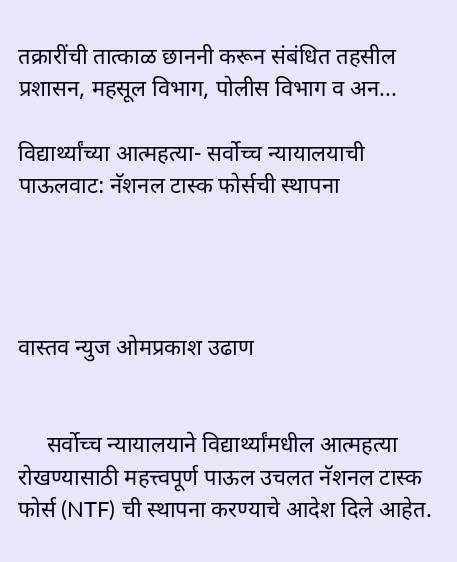तक्रारींची तात्काळ छाननी करून संबंधित तहसील प्रशासन, महसूल विभाग, पोलीस विभाग व अन...

विद्यार्थ्यांच्या आत्महत्या- सर्वोच्च न्यायालयाची पाऊलवाट: नॅशनल टास्क फोर्सची स्थापना




वास्तव न्युज ओमप्रकाश उढाण


     सर्वोच्च न्यायालयाने विद्यार्थ्यांमधील आत्महत्या रोखण्यासाठी महत्त्वपूर्ण पाऊल उचलत नॅशनल टास्क फोर्स (NTF) ची स्थापना करण्याचे आदेश दिले आहेत.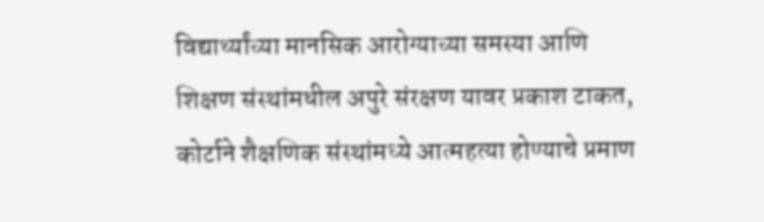विद्यार्थ्यांच्या मानसिक आरोग्याच्या समस्या आणि शिक्षण संस्थांमधील अपुरे संरक्षण यावर प्रकाश टाकत, कोर्टाने शैक्षणिक संस्थांमध्ये आत्महत्या होण्याचे प्रमाण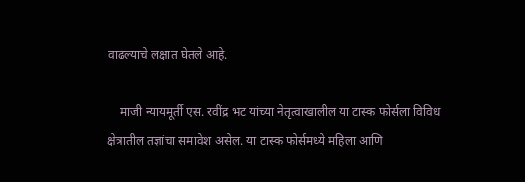वाढल्याचे लक्षात घेतले आहे.

    माजी न्यायमूर्ती एस. रवींद्र भट यांच्या नेतृत्वाखालील या टास्क फोर्सला विविध क्षेत्रातील तज्ञांचा समावेश असेल. या टास्क फोर्समध्ये महिला आणि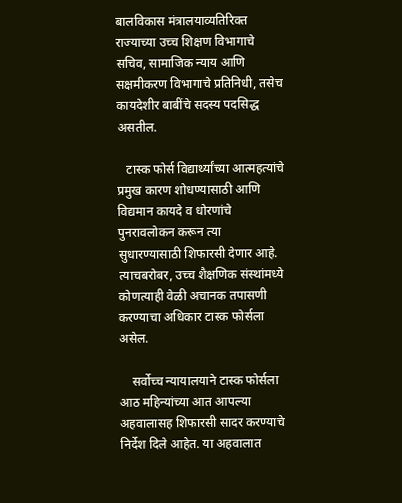बालविकास मंत्रालयाव्यतिरिक्त राज्याच्या उच्च शिक्षण विभागाचे सचिव, सामाजिक न्याय आणि सक्षमीकरण विभागाचे प्रतिनिधी, तसेच कायदेशीर बाबींचे सदस्य पदसिद्ध असतील.

   टास्क फोर्स विद्यार्थ्यांच्या आत्महत्यांचे प्रमुख कारण शोधण्यासाठी आणि विद्यमान कायदे व धोरणांचे पुनरावलोकन करून त्या सुधारण्यासाठी शिफारसी देणार आहे. त्याचबरोबर, उच्च शैक्षणिक संस्थांमध्ये कोणत्याही वेळी अचानक तपासणी करण्याचा अधिकार टास्क फोर्सला असेल.

    सर्वोच्च न्यायालयाने टास्क फोर्सला आठ महिन्यांच्या आत आपल्या अहवालासह शिफारसी सादर करण्याचे निर्देश दिले आहेत. या अहवालात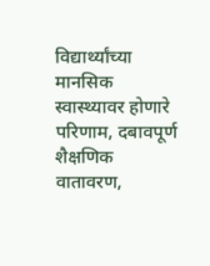विद्यार्थ्यांच्या मानसिक स्वास्थ्यावर होणारे परिणाम, दबावपूर्ण शैक्षणिक वातावरण,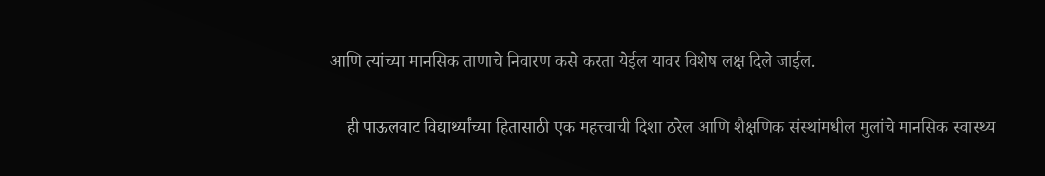आणि त्यांच्या मानसिक ताणाचे निवारण कसे करता येईल यावर विशेष लक्ष दिले जाईल.

    ही पाऊलवाट विद्यार्थ्यांच्या हितासाठी एक महत्त्वाची दिशा ठरेल आणि शैक्षणिक संस्थांमधील मुलांचे मानसिक स्वास्थ्य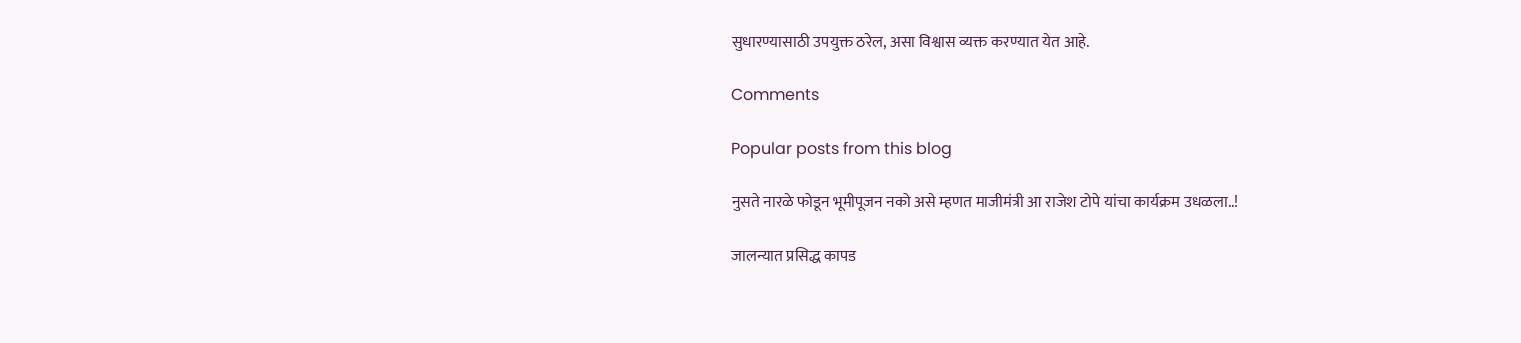सुधारण्यासाठी उपयुक्त ठरेल, असा विश्वास व्यक्त करण्यात येत आहे.

Comments

Popular posts from this blog

नुसते नारळे फोडून भूमीपूजन नको असे म्हणत माजीमंत्री आ राजेश टोपे यांचा कार्यक्रम उधळला..!

जालन्यात प्रसिद्ध कापड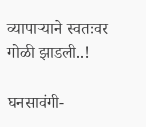व्यापाऱ्याने स्वतःवर गोळी झाडली..!

घनसावंगी-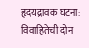हृदयद्रावक घटना: विवाहितेची दोन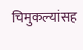चिमुकल्यांसह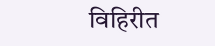विहिरीत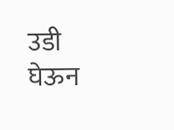उडी घेऊन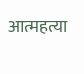आत्महत्या